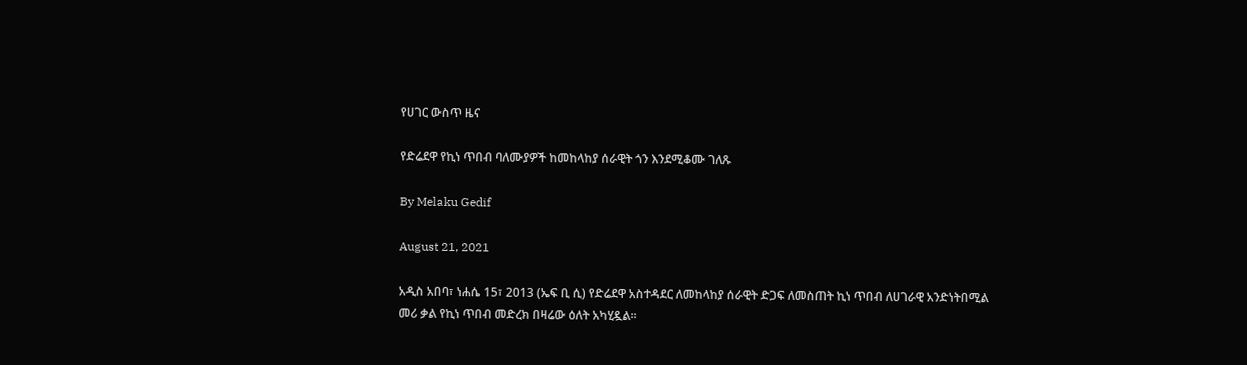የሀገር ውስጥ ዜና

የድሬደዋ የኪነ ጥበብ ባለሙያዎች ከመከላከያ ሰራዊት ጎን እንደሚቆሙ ገለጹ

By Melaku Gedif

August 21, 2021

አዲስ አበባ፣ ነሐሴ 15፣ 2013 (ኤፍ ቢ ሲ) የድሬደዋ አስተዳደር ለመከላከያ ሰራዊት ድጋፍ ለመስጠት ኪነ ጥበብ ለሀገራዊ አንድነትበሚል መሪ ቃል የኪነ ጥበብ መድረክ በዛሬው ዕለት አካሂዷል፡፡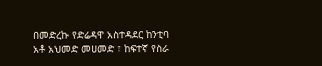በመድረኩ የድሬዳዋ አስተዳደር ከንቲባ አቶ አህመድ መሀመድ ፣ ከፍተኛ የስራ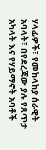ሃላፊዎች፣ የመከላከያ ሰራዊት አባላት፣ በየደረጃው ያሉ የጸጥታ አካላት እና የሃይማኖት አባቶች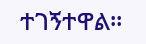ተገኝተዋል።